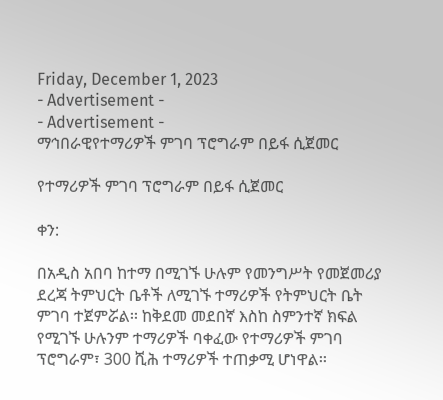Friday, December 1, 2023
- Advertisement -
- Advertisement -
ማኅበራዊየተማሪዎች ምገባ ፕሮግራም በይፋ ሲጀመር

የተማሪዎች ምገባ ፕሮግራም በይፋ ሲጀመር

ቀን:

በአዲስ አበባ ከተማ በሚገኙ ሁሉም የመንግሥት የመጀመሪያ ደረጃ ትምህርት ቤቶች ለሚገኙ ተማሪዎች የትምህርት ቤት ምገባ ተጀምሯል፡፡ ከቅደመ መደበኛ እስከ ስምንተኛ ክፍል የሚገኙ ሁሉንም ተማሪዎች ባቀፈው የተማሪዎች ምገባ ፕሮግራም፣ 300 ሺሕ ተማሪዎች ተጠቃሚ ሆነዋል፡፡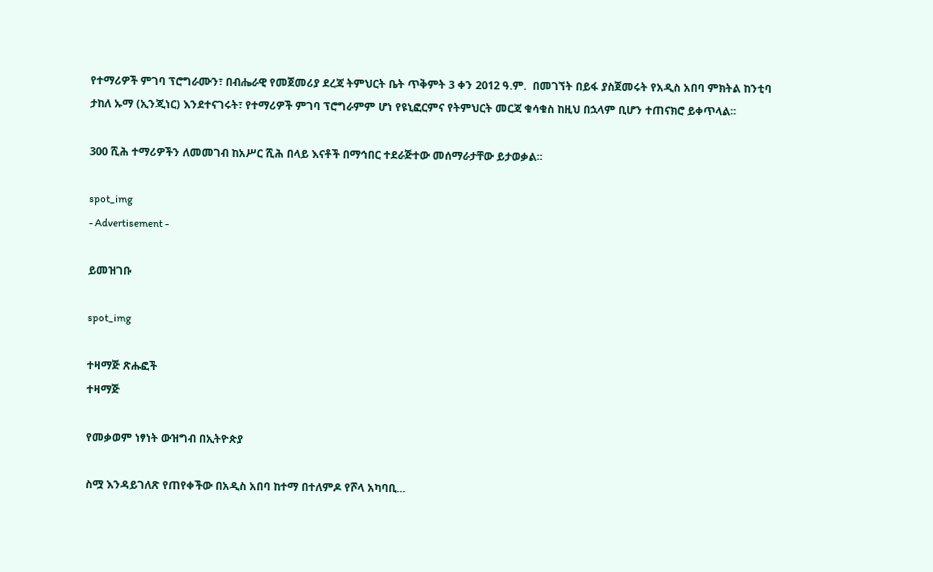የተማሪዎች ምገባ ፕሮግራሙን፣ በብሔራዊ የመጀመሪያ ደረጃ ትምህርት ቤት ጥቅምት 3 ቀን 2012 ዓ.ም.  በመገኘት በይፋ ያስጀመሩት የአዲስ አበባ ምክትል ከንቲባ ታከለ ኡማ (ኢንጂነር) እንደተናገሩት፣ የተማሪዎች ምገባ ፕሮግራምም ሆነ የዩኒፎርምና የትምህርት መርጃ ቁሳቁስ ከዚህ በኋላም ቢሆን ተጠናክሮ ይቀጥላል፡፡

300 ሺሕ ተማሪዎችን ለመመገብ ከአሥር ሺሕ በላይ እናቶች በማኅበር ተደራጅተው መሰማራታቸው ይታወቃል፡፡

spot_img
- Advertisement -

ይመዝገቡ

spot_img

ተዛማጅ ጽሑፎች
ተዛማጅ

የመቃወም ነፃነት ውዝግብ በኢትዮጵያ

ስሟ እንዳይገለጽ የጠየቀችው በአዲስ አበባ ከተማ በተለምዶ የሾላ አካባቢ...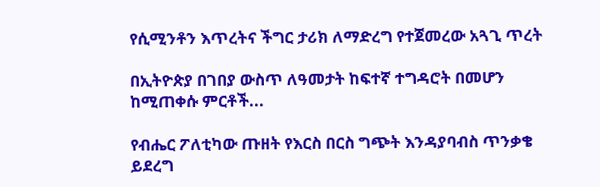የሲሚንቶን እጥረትና ችግር ታሪክ ለማድረግ የተጀመረው አጓጊ ጥረት

በኢትዮጵያ በገበያ ውስጥ ለዓመታት ከፍተኛ ተግዳሮት በመሆን ከሚጠቀሱ ምርቶች...

የብሔር ፖለቲካው ጡዘት የእርስ በርስ ግጭት እንዳያባብስ ጥንቃቄ ይደረግ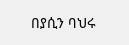በያሲን ባህሩ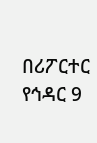በሪፖርተር የኅዳር 9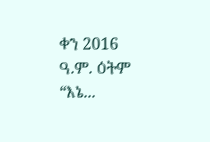ቀን 2016 ዓ.ም. ዕትም “እኔ...